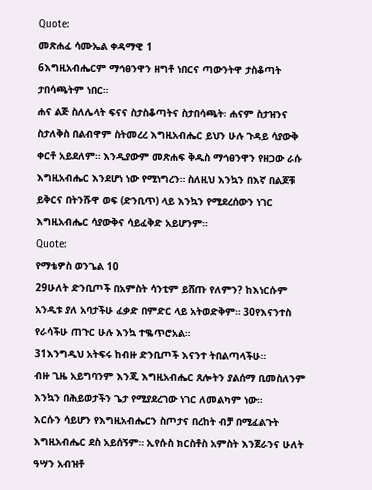Quote:
መጽሐፈ ሳሙኤል ቀዳማዊ 1
6እግዚአብሔርም ማኅፀንዋን ዘግቶ ነበርና ጣውንትዋ ታስቆጣት ታበሳጫትም ነበር።
ሐና ልጅ ስለሌላት ፍናና ስታስቆጣትና ስታበሳጫት፡ ሐናም ስታዝንና ስታለቅስ በልብዋም ስትመረረ እግዚአብሔር ይህን ሁሉ ጉዳይ ሳያውቅ ቀርቶ አይደለም። እንዲያውም መጽሐፍ ቅዱስ ማኅፀንዋን የዘጋው ራሱ እግዚአብሔር እንደሆነ ነው የሚነግረን። ስለዚህ እንኳን በእኛ በልጆቹ ይቅርና በትንሹዋ ወፍ (ድንቢጥ) ላይ እንኳን የሚደረሰውን ነገር እግዚአብሔር ሳያውቅና ሳይፈቅድ አይሆንም።
Quote:
የማቴዎስ ወንጌል 10
29ሁለት ድንቢጦች በአምስት ሳንቲም ይሸጡ የለምን? ከእነርሱም አንዲቱ ያለ አባታችሁ ፈቃድ በምድር ላይ አትወድቅም። 30የእናንተስ የራሳችሁ ጠጉር ሁሉ እንኳ ተቈጥሮአል።
31እንግዲህ አትፍሩ ከብዙ ድንቢጦች እናንተ ትበልጣላችሁ።
ብዙ ጊዜ አይግባንም እንጂ እግዚአብሔር ጸሎትን ያልሰማ ቢመስለንም እንኳን በሕይወታችን ጌታ የሚያደረገው ነገር ለመልካም ነው።
እርሱን ሳይሆን የእግዚአብሔርን ስጦታና በረከት ብቻ በሚፈልጉት እግዚአብሔር ደስ አይሰኝም። ኢየሱስ ክርስቶስ አምስት እንጀራንና ሁለት ዓሣን አብዝቶ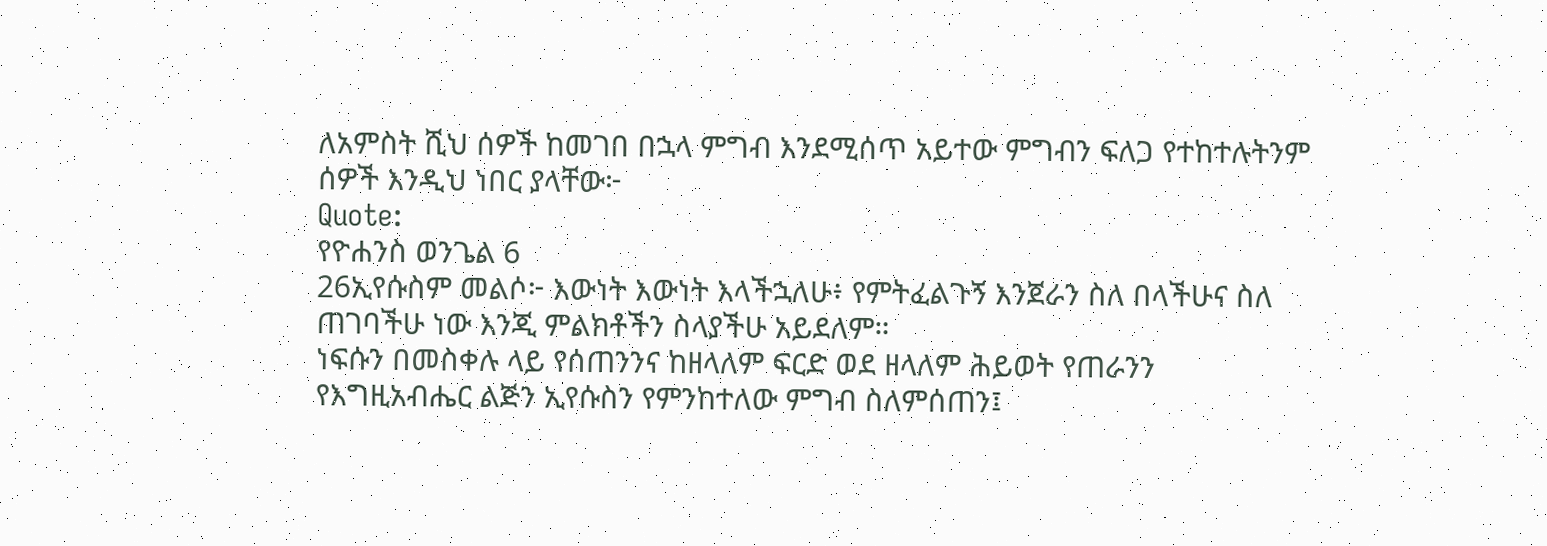ለአምስት ሺህ ሰዎች ከመገበ በኋላ ምግብ እንደሚሰጥ አይተው ምግብን ፍለጋ የተከተሉትንም ሰዎች እንዲህ ነበር ያላቸው፦
Quote:
የዮሐንስ ወንጌል 6
26ኢየሱስም መልሶ፦ እውነት እውነት እላችኋለሁ፥ የምትፈልጉኝ እንጀራን ስለ በላችሁና ስለ ጠገባችሁ ነው እንጂ ምልክቶችን ስላያችሁ አይደለም።
ነፍሱን በመስቀሉ ላይ የሰጠንንና ከዘላለም ፍርድ ወደ ዘላለም ሕይወት የጠራንን የእግዚአብሔር ልጅን ኢየሱስን የምንከተለው ምግብ ስለምሰጠን፤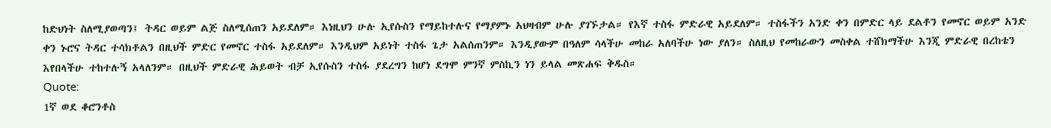ከድህነት ስለሚያወጣን፤ ትዳር ወይም ልጅ ስለሚሰጠን አይደለም። እነዚህን ሁሉ ኢየሱስን የማይከተሉና የማያምኑ አህዛብም ሁሉ ያገኙታል። የእኛ ተስፋ ምድራዊ አይደለም። ተስፋችን አንድ ቀን በምድር ላይ ደልቶን የመኖር ወይም አንድ ቀን ኑሮና ትዳር ተሳክቶልን በዚህች ምድር የመኖር ተስፋ አይደለም። እንዲህም አይነት ተስፋ ጌታ አልሰጠንም። እንዲያውም በዓለም ሳላችሁ መከራ አለባችሁ ነው ያለን። ስለዚህ የመከራውን መስቀል ተሸክማችሁ እንጂ ምድራዊ በረከቴን እየበላችሁ ተከተሉኝ አላለንም። በዚህች ምድራዊ ሕይወት ብቻ ኢየሱስን ተስፋ ያደረግን ከሆነ ደግሞ ምንኛ ምስኪን ነን ይላል መጽሐፍ ቅዱስ።
Quote:
1ኛ ወደ ቆሮንቶስ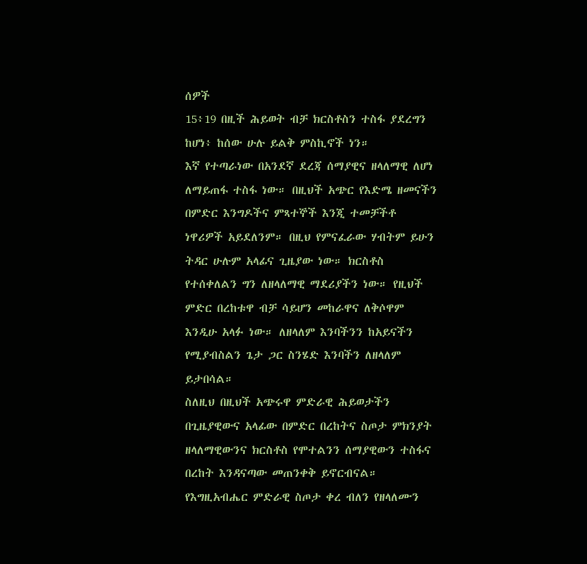ሰዎች
15፥19 በዚች ሕይወት ብቻ ክርስቶስን ተስፋ ያደረግን ከሆነ፥ ከሰው ሁሉ ይልቅ ምስኪኖች ነን።
እኛ የተጣራነው በአንደኛ ደረጃ ሰማያዊና ዘላለማዊ ለሆነ ለማይጠፋ ተስፋ ነው። በዚህች አጭር የእድሜ ዘመናችን በምድር እንግዶችና ምጻተኞች እንጂ ተመቻችቶ ነዋሪዎች አይደለንም። በዚህ የምናፈራው ሃብትም ይሁን ትዳር ሁሉም አላፊና ጊዜያው ነው። ክርስቶስ የተሰቀለልን ግን ለዘላለማዊ ማደሪያችን ነው። የዚህች ምድር በረከቱዋ ብቻ ሳይሆን መከራዋና ለቅሶዋም እንዲሁ አላፉ ነው። ለዘላለም እንባችንን ከአይናችን የሚያብስልን ጌታ ጋር ስንሄድ እንባችን ለዘላለም ይታበሳል።
ስለዚህ በዚህች አጭሩዋ ምድራዊ ሕይወታችን በጊዜያዊውና አላፊው በምድር በረከትና ስጦታ ምክንያት ዘላለማዊውንና ክርስቶስ የሞተልንን ሰማያዊውን ተስፋና በረከት እንዳናጣው መጠንቀቅ ይኖርብናል። የእግዚአብሔር ምድራዊ ስጦታ ቀረ ብለን የዘላለሙን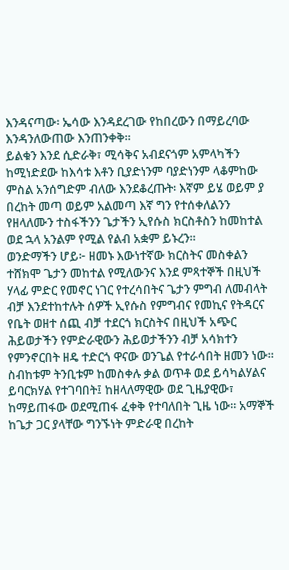እንዳናጣው፡ ኤሳው እንዳደረገው የከበረውን በማይረባው እንዳንለውጠው እንጠንቀቅ።
ይልቁን እንደ ሲድራቅ፣ ሚሳቅና አብደናጎም አምላካችን ከሚነድደው ከእሳቱ እቶን ቢያድነንም ባያድነንም ላቆምከው ምስል አንሰግድም ብለው እንደቆረጡት፡ እኛም ይሄ ወይም ያ በረከት መጣ ወይም አልመጣ እኛ ግን የተሰቀለልንን የዘላለሙን ተስፋችንን ጌታችን ኢየሱስ ክርስቶስን ከመከተል ወደ ኋላ አንልም የሚል የልብ አቋም ይኑረን።
ወንድማችን ሆይ፦ ዘመኑ እውነተኛው ክርስትና መስቀልን ተሸክሞ ጌታን መከተል የሚለውንና እንደ ምጻተኞች በዚህች ሃላፊ ምድር የመኖር ነገር የተረሳበትና ጌታን ምግብ ለመብላት ብቻ እንደተከተሉት ሰዎች ኢየሱስ የምግብና የመኪና የትዳርና የቤት ወዘተ ሰጪ ብቻ ተደርጎ ክርስትና በዚህች አጭር ሕይወታችን የምድራዊውን ሕይወታችንን ብቻ አሳክተን የምንኖርበት ዘዴ ተድርጎ ዋናው ወንጌል የተራሳበት ዘመን ነው። ስብከቱም ትንቢቱም ከመስቀሉ ቃል ወጥቶ ወደ ይሳካልሃልና ይባርክሃል የተገባበት፤ ከዘላለማዊው ወደ ጊዜያዊው፣ ከማይጠፋው ወደሚጠፋ ፈቀቅ የተባለበት ጊዜ ነው። አማኞች ከጌታ ጋር ያላቸው ግንኙነት ምድራዊ በረከት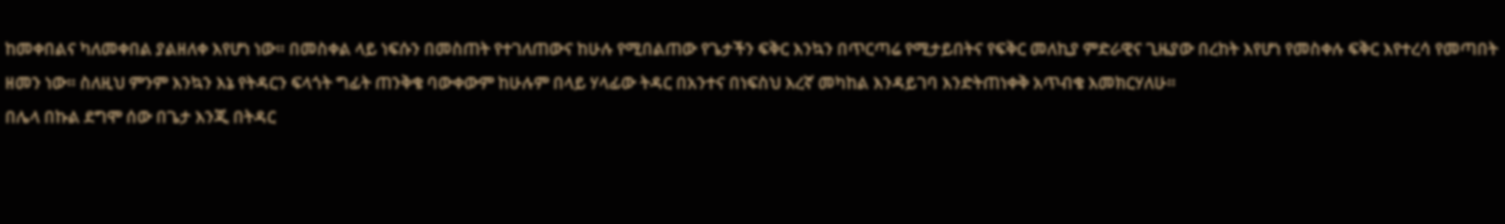ከመቀበልና ካለመቀበል ያልዘለቀ እየሆነ ነው። በመስቀል ላይ ነፍሱን በመስጠት የተገለጠውና ከሁሉ የሚበልጠው የጌታችን ፍቅር እንኳን በጥርጣሬ የሚታይበትና የፍቅር መለኪያ ምድራዊና ጊዜያው በረከት እየሆነ የመስቀሉ ፍቅር እየተረሳ የመጣበት ዘመን ነው። ስለዚህ ምንም እንኳን እኔ የትዳርን ፍላጎት ግፊት ጠንቅቄ ባውቀውም ከሁሉም በላይ ሃላፊው ትዳር በአንተና በነፍስህ እረኛ መካከል እንዳይገባ እንድትጠነቀቅ አጥብቄ እመክርሃለሁ።
በሌላ በኩል ደግሞ ሰው በጌታ እንጂ በትዳር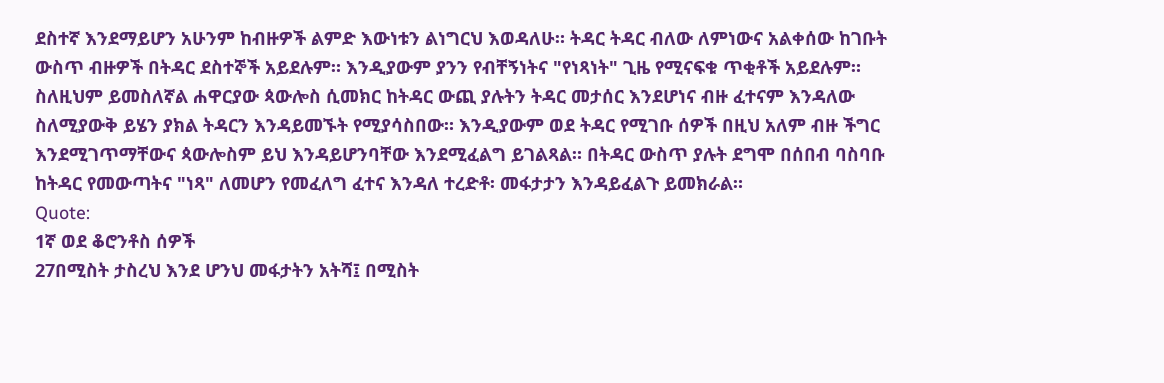ደስተኛ እንደማይሆን አሁንም ከብዙዎች ልምድ እውነቱን ልነግርህ እወዳለሁ። ትዳር ትዳር ብለው ለምነውና አልቀሰው ከገቡት ውስጥ ብዙዎች በትዳር ደስተኞች አይደሉም። እንዲያውም ያንን የብቸኝነትና "የነጻነት" ጊዜ የሚናፍቁ ጥቂቶች አይደሉም።
ስለዚህም ይመስለኛል ሐዋርያው ጳውሎስ ሲመክር ከትዳር ውጪ ያሉትን ትዳር መታሰር እንደሆነና ብዙ ፈተናም እንዳለው ስለሚያውቅ ይሄን ያክል ትዳርን እንዳይመኙት የሚያሳስበው። እንዲያውም ወደ ትዳር የሚገቡ ሰዎች በዚህ አለም ብዙ ችግር እንደሚገጥማቸውና ጳውሎስም ይህ እንዳይሆንባቸው እንደሚፈልግ ይገልጻል። በትዳር ውስጥ ያሉት ደግሞ በሰበብ ባስባቡ ከትዳር የመውጣትና "ነጻ" ለመሆን የመፈለግ ፈተና እንዳለ ተረድቶ፡ መፋታታን እንዳይፈልጉ ይመክራል።
Quote:
1ኛ ወደ ቆሮንቶስ ሰዎች
27በሚስት ታስረህ እንደ ሆንህ መፋታትን አትሻ፤ በሚስት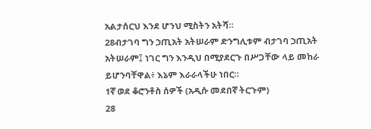አልታሰርህ እንደ ሆንህ ሚስትን አትሻ።
28ብታገባ ግን ኃጢአት አትሠራም ድንግሊቱም ብታገባ ኃጢአት አትሠራም፤ ነገር ግን እንዲህ በሚያደርጉ በሥጋቸው ላይ መከራ ይሆንባቸዋል፥ እኔም እራራላችሁ ነበር።
1ኛ ወደ ቆሮንቶስ ሰዎች (አዲሱ መደበኛ ትርጉም)
28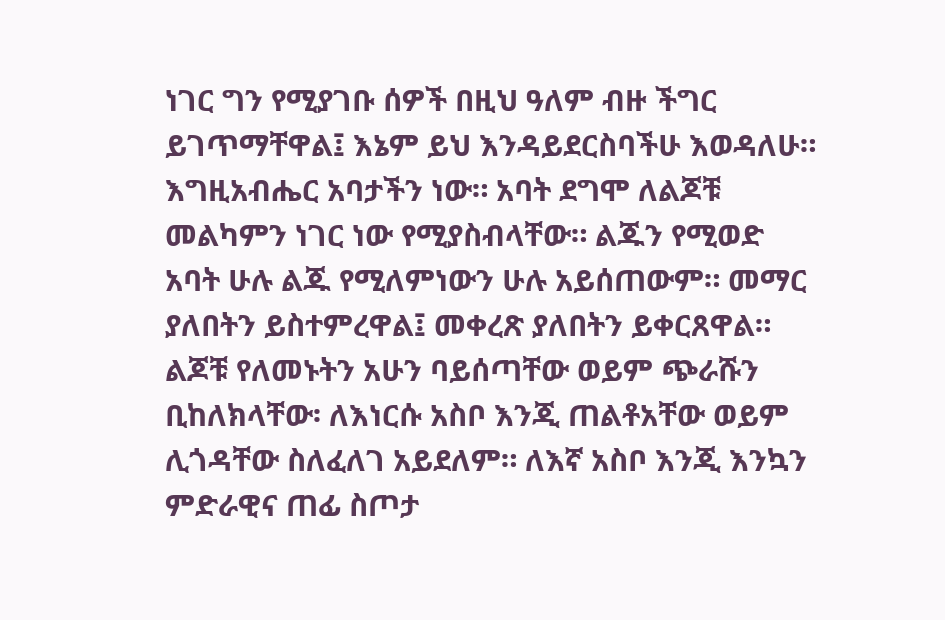ነገር ግን የሚያገቡ ሰዎች በዚህ ዓለም ብዙ ችግር ይገጥማቸዋል፤ እኔም ይህ እንዳይደርስባችሁ እወዳለሁ።
እግዚአብሔር አባታችን ነው። አባት ደግሞ ለልጆቹ መልካምን ነገር ነው የሚያስብላቸው። ልጁን የሚወድ አባት ሁሉ ልጁ የሚለምነውን ሁሉ አይሰጠውም። መማር ያለበትን ይስተምረዋል፤ መቀረጽ ያለበትን ይቀርጸዋል። ልጆቹ የለመኑትን አሁን ባይሰጣቸው ወይም ጭራሹን ቢከለክላቸው፡ ለእነርሱ አስቦ እንጂ ጠልቶአቸው ወይም ሊጎዳቸው ስለፈለገ አይደለም። ለእኛ አስቦ እንጂ እንኳን ምድራዊና ጠፊ ስጦታ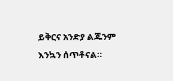ይቅርና አንድያ ልጁንም እንኳን ሰጥቶናል።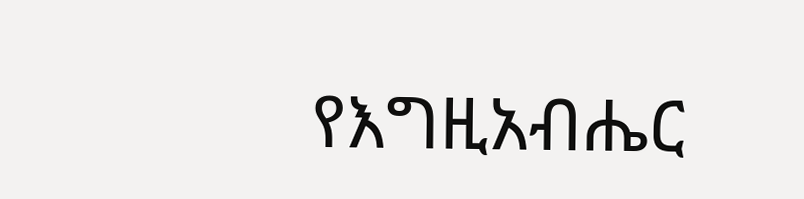የእግዚአብሔር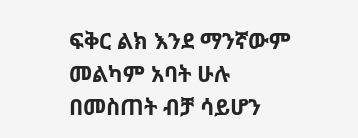ፍቅር ልክ እንደ ማንኛውም መልካም አባት ሁሉ በመስጠት ብቻ ሳይሆን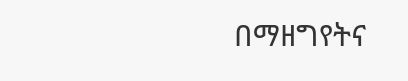በማዘግየትና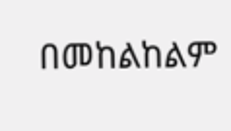በመከልከልም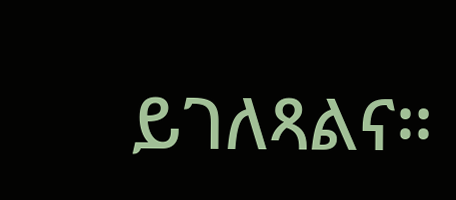ይገለጻልና።